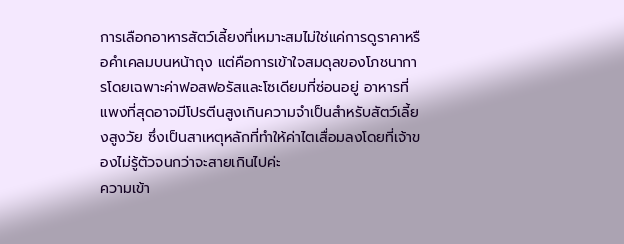การเลือกอาหารสัตว์เลี้ยงที่เหมาะสมไม่ใช่แค่การดูราคาหรือคำเคลมบนหน้าถุง แต่คือการเข้าใจสมดุลของโภชนาการโดยเฉพาะค่าฟอสฟอรัสและโซเดียมที่ซ่อนอยู่ อาหารที่แพงที่สุดอาจมีโปรตีนสูงเกินความจำเป็นสำหรับสัตว์เลี้ยงสูงวัย ซึ่งเป็นสาเหตุหลักที่ทำให้ค่าไตเสื่อมลงโดยที่เจ้าของไม่รู้ตัวจนกว่าจะสายเกินไปค่ะ
ความเข้า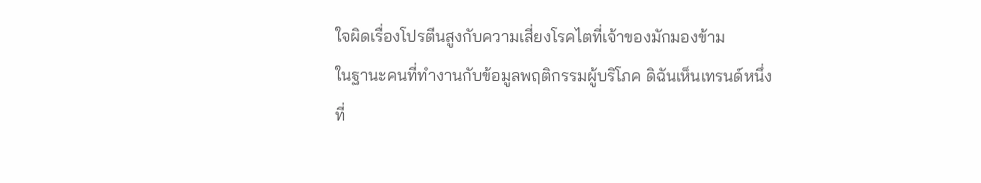ใจผิดเรื่องโปรตีนสูงกับความเสี่ยงโรคไตที่เจ้าของมักมองข้าม
ในฐานะคนที่ทำงานกับข้อมูลพฤติกรรมผู้บริโภค ดิฉันเห็นเทรนด์หนึ่งที่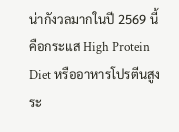น่ากังวลมากในปี 2569 นี้ คือกระแส High Protein Diet หรืออาหารโปรตีนสูงระ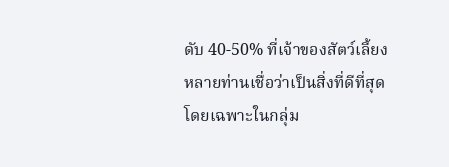ดับ 40-50% ที่เจ้าของสัตว์เลี้ยงหลายท่านเชื่อว่าเป็นสิ่งที่ดีที่สุด โดยเฉพาะในกลุ่ม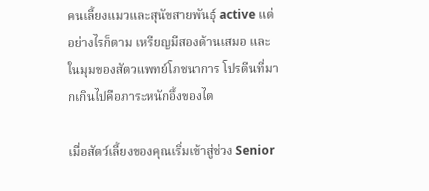คนเลี้ยงแมวและสุนัขสายพันธุ์ active แต่อย่างไรก็ตาม เหรียญมีสองด้านเสมอ และในมุมของสัตวแพทย์โภชนาการ โปรตีนที่มากเกินไปคือภาระหนักอึ้งของไต

เมื่อสัตว์เลี้ยงของคุณเริ่มเข้าสู่ช่วง Senior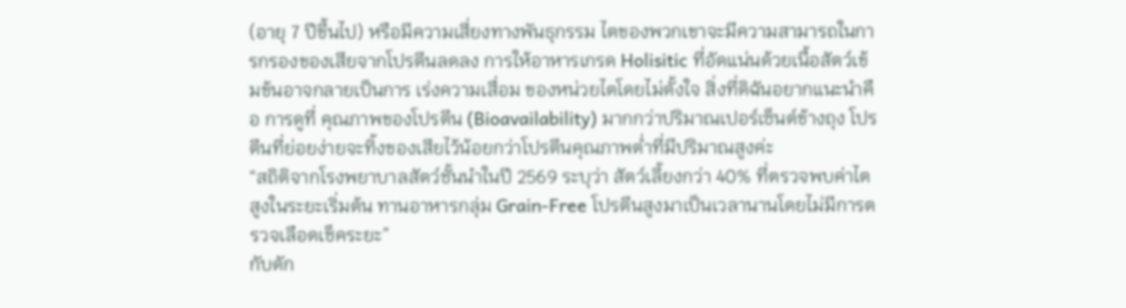(อายุ 7 ปีขึ้นไป) หรือมีความเสี่ยงทางพันธุกรรม ไตของพวกเขาจะมีความสามารถในการกรองของเสียจากโปรตีนลดลง การให้อาหารเกรด Holisitic ที่อัดแน่นด้วยเนื้อสัตว์เข้มข้นอาจกลายเป็นการ เร่งความเสื่อม ของหน่วยไตโดยไม่ตั้งใจ สิ่งที่ดิฉันอยากแนะนำคือ การดูที่ คุณภาพของโปรตีน (Bioavailability) มากกว่าปริมาณเปอร์เซ็นต์ข้างถุง โปรตีนที่ย่อยง่ายจะทิ้งของเสียไว้น้อยกว่าโปรตีนคุณภาพต่ำที่มีปริมาณสูงค่ะ
“สถิติจากโรงพยาบาลสัตว์ชั้นนำในปี 2569 ระบุว่า สัตว์เลี้ยงกว่า 40% ที่ตรวจพบค่าไตสูงในระยะเริ่มต้น ทานอาหารกลุ่ม Grain-Free โปรตีนสูงมาเป็นเวลานานโดยไม่มีการตรวจเลือดเช็คระยะ”
กับดัก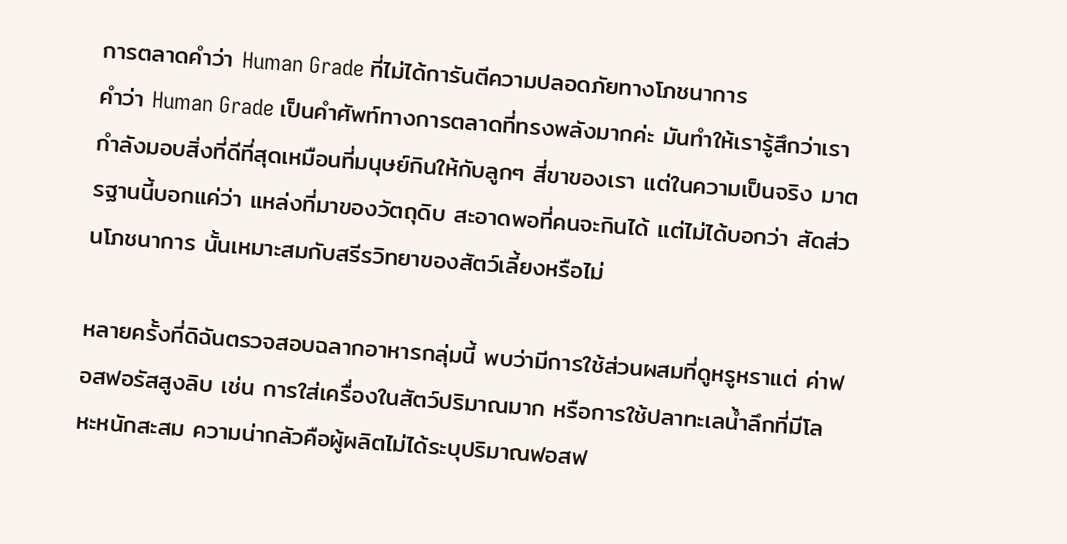การตลาดคำว่า Human Grade ที่ไม่ได้การันตีความปลอดภัยทางโภชนาการ
คำว่า Human Grade เป็นคำศัพท์ทางการตลาดที่ทรงพลังมากค่ะ มันทำให้เรารู้สึกว่าเรากำลังมอบสิ่งที่ดีที่สุดเหมือนที่มนุษย์กินให้กับลูกๆ สี่ขาของเรา แต่ในความเป็นจริง มาตรฐานนี้บอกแค่ว่า แหล่งที่มาของวัตถุดิบ สะอาดพอที่คนจะกินได้ แต่ไม่ได้บอกว่า สัดส่วนโภชนาการ นั้นเหมาะสมกับสรีรวิทยาของสัตว์เลี้ยงหรือไม่

หลายครั้งที่ดิฉันตรวจสอบฉลากอาหารกลุ่มนี้ พบว่ามีการใช้ส่วนผสมที่ดูหรูหราแต่ ค่าฟอสฟอรัสสูงลิบ เช่น การใส่เครื่องในสัตว์ปริมาณมาก หรือการใช้ปลาทะเลน้ำลึกที่มีโลหะหนักสะสม ความน่ากลัวคือผู้ผลิตไม่ได้ระบุปริมาณฟอสฟ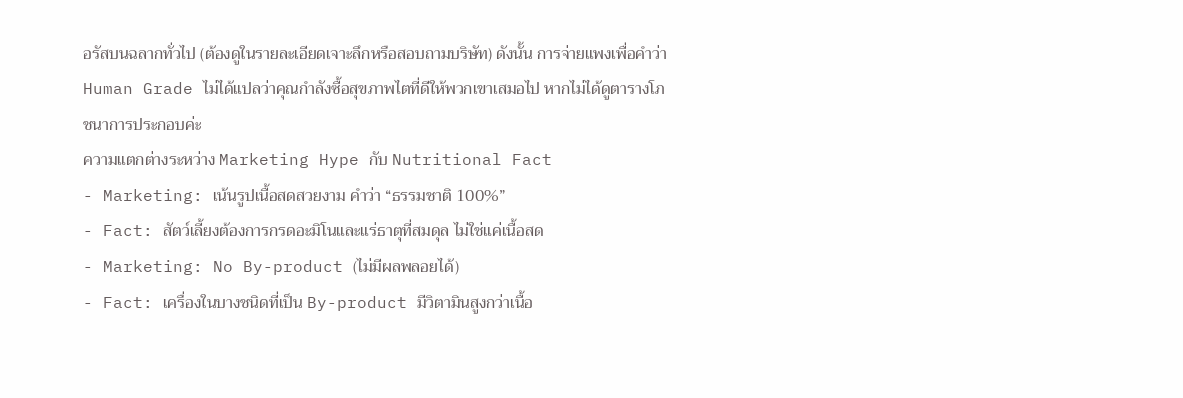อรัสบนฉลากทั่วไป (ต้องดูในรายละเอียดเจาะลึกหรือสอบถามบริษัท) ดังนั้น การจ่ายแพงเพื่อคำว่า Human Grade ไม่ได้แปลว่าคุณกำลังซื้อสุขภาพไตที่ดีให้พวกเขาเสมอไป หากไม่ได้ดูตารางโภชนาการประกอบค่ะ
ความแตกต่างระหว่าง Marketing Hype กับ Nutritional Fact
- Marketing: เน้นรูปเนื้อสดสวยงาม คำว่า “ธรรมชาติ 100%”
- Fact: สัตว์เลี้ยงต้องการกรดอะมิโนและแร่ธาตุที่สมดุล ไม่ใช่แค่เนื้อสด
- Marketing: No By-product (ไม่มีผลพลอยได้)
- Fact: เครื่องในบางชนิดที่เป็น By-product มีวิตามินสูงกว่าเนื้อ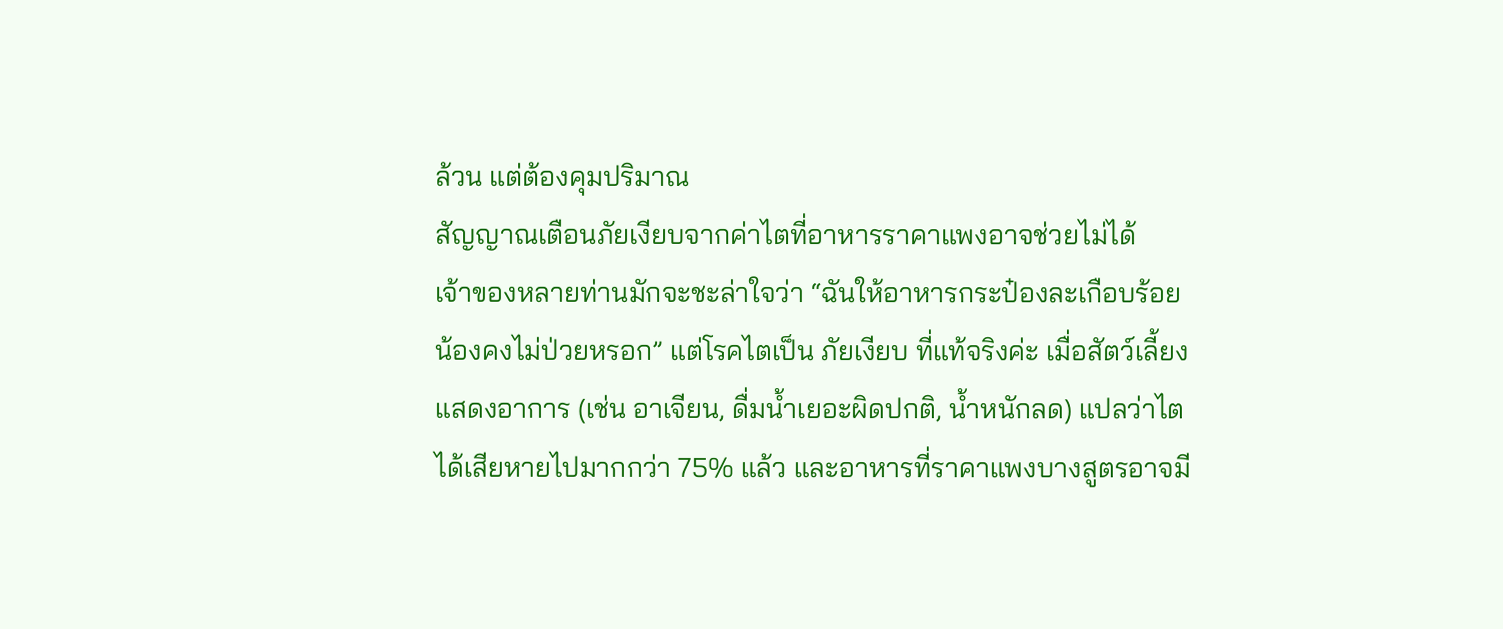ล้วน แต่ต้องคุมปริมาณ
สัญญาณเตือนภัยเงียบจากค่าไตที่อาหารราคาแพงอาจช่วยไม่ได้
เจ้าของหลายท่านมักจะชะล่าใจว่า “ฉันให้อาหารกระป๋องละเกือบร้อย น้องคงไม่ป่วยหรอก” แต่โรคไตเป็น ภัยเงียบ ที่แท้จริงค่ะ เมื่อสัตว์เลี้ยงแสดงอาการ (เช่น อาเจียน, ดื่มน้ำเยอะผิดปกติ, น้ำหนักลด) แปลว่าไตได้เสียหายไปมากกว่า 75% แล้ว และอาหารที่ราคาแพงบางสูตรอาจมี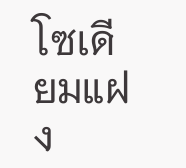โซเดียมแฝง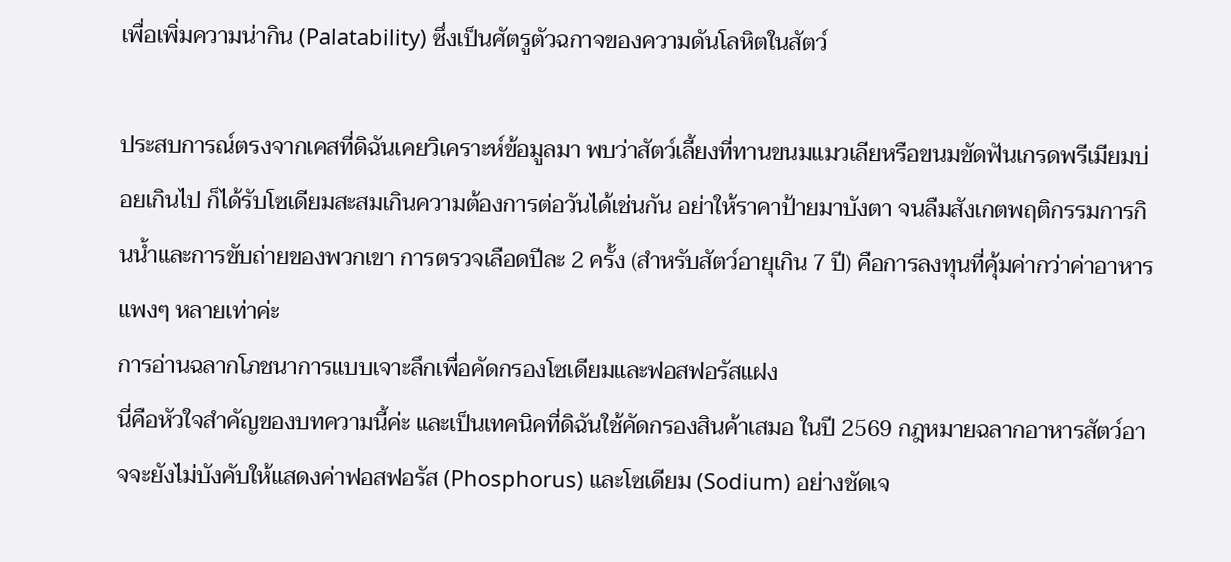เพื่อเพิ่มความน่ากิน (Palatability) ซึ่งเป็นศัตรูตัวฉกาจของความดันโลหิตในสัตว์

ประสบการณ์ตรงจากเคสที่ดิฉันเคยวิเคราะห์ข้อมูลมา พบว่าสัตว์เลี้ยงที่ทานขนมแมวเลียหรือขนมขัดฟันเกรดพรีเมียมบ่อยเกินไป ก็ได้รับโซเดียมสะสมเกินความต้องการต่อวันได้เช่นกัน อย่าให้ราคาป้ายมาบังตา จนลืมสังเกตพฤติกรรมการกินน้ำและการขับถ่ายของพวกเขา การตรวจเลือดปีละ 2 ครั้ง (สำหรับสัตว์อายุเกิน 7 ปี) คือการลงทุนที่คุ้มค่ากว่าค่าอาหารแพงๆ หลายเท่าค่ะ
การอ่านฉลากโภชนาการแบบเจาะลึกเพื่อคัดกรองโซเดียมและฟอสฟอรัสแฝง
นี่คือหัวใจสำคัญของบทความนี้ค่ะ และเป็นเทคนิคที่ดิฉันใช้คัดกรองสินค้าเสมอ ในปี 2569 กฎหมายฉลากอาหารสัตว์อาจจะยังไม่บังคับให้แสดงค่าฟอสฟอรัส (Phosphorus) และโซเดียม (Sodium) อย่างชัดเจ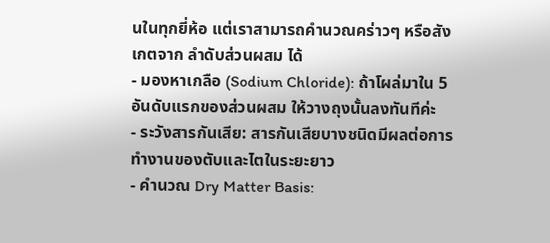นในทุกยี่ห้อ แต่เราสามารถคำนวณคร่าวๆ หรือสังเกตจาก ลำดับส่วนผสม ได้
- มองหาเกลือ (Sodium Chloride): ถ้าโผล่มาใน 5 อันดับแรกของส่วนผสม ให้วางถุงนั้นลงทันทีค่ะ
- ระวังสารกันเสีย: สารกันเสียบางชนิดมีผลต่อการทำงานของตับและไตในระยะยาว
- คำนวณ Dry Matter Basis: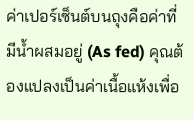ค่าเปอร์เซ็นต์บนถุงคือค่าที่มีน้ำผสมอยู่ (As fed) คุณต้องแปลงเป็นค่าเนื้อแห้งเพื่อ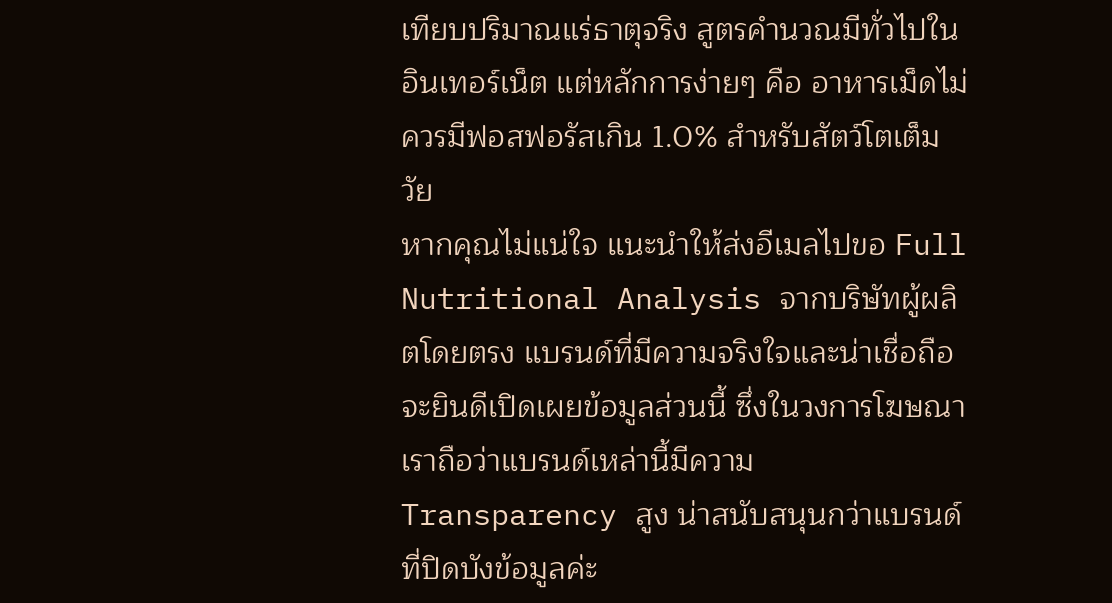เทียบปริมาณแร่ธาตุจริง สูตรคำนวณมีทั่วไปในอินเทอร์เน็ต แต่หลักการง่ายๆ คือ อาหารเม็ดไม่ควรมีฟอสฟอรัสเกิน 1.0% สำหรับสัตว์โตเต็มวัย
หากคุณไม่แน่ใจ แนะนำให้ส่งอีเมลไปขอ Full Nutritional Analysis จากบริษัทผู้ผลิตโดยตรง แบรนด์ที่มีความจริงใจและน่าเชื่อถือจะยินดีเปิดเผยข้อมูลส่วนนี้ ซึ่งในวงการโฆษณา เราถือว่าแบรนด์เหล่านี้มีความ Transparency สูง น่าสนับสนุนกว่าแบรนด์ที่ปิดบังข้อมูลค่ะ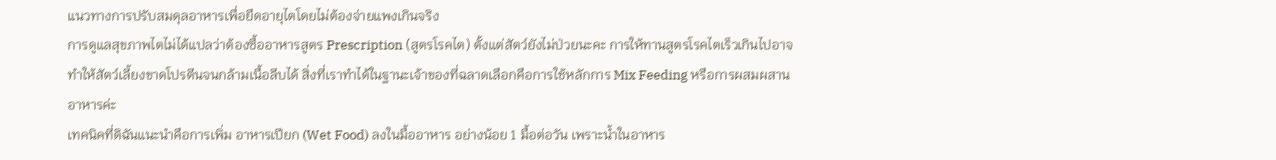แนวทางการปรับสมดุลอาหารเพื่อยืดอายุไตโดยไม่ต้องจ่ายแพงเกินจริง
การดูแลสุขภาพไตไม่ได้แปลว่าต้องซื้ออาหารสูตร Prescription (สูตรโรคไต) ตั้งแต่สัตว์ยังไม่ป่วยนะคะ การให้ทานสูตรโรคไตเร็วเกินไปอาจทำให้สัตว์เลี้ยงขาดโปรตีนจนกล้ามเนื้อลีบได้ สิ่งที่เราทำได้ในฐานะเจ้าของที่ฉลาดเลือกคือการใช้หลักการ Mix Feeding หรือการผสมผสานอาหารค่ะ
เทคนิคที่ดิฉันแนะนำคือการเพิ่ม อาหารเปียก (Wet Food) ลงในมื้ออาหาร อย่างน้อย 1 มื้อต่อวัน เพราะน้ำในอาหาร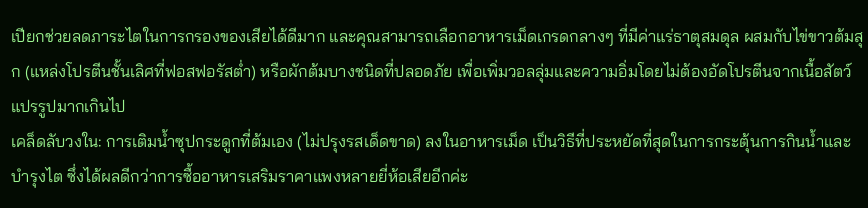เปียกช่วยลดภาระไตในการกรองของเสียได้ดีมาก และคุณสามารถเลือกอาหารเม็ดเกรดกลางๆ ที่มีค่าแร่ธาตุสมดุล ผสมกับไข่ขาวต้มสุก (แหล่งโปรตีนชั้นเลิศที่ฟอสฟอรัสตํ่า) หรือผักต้มบางชนิดที่ปลอดภัย เพื่อเพิ่มวอลลุ่มและความอิ่มโดยไม่ต้องอัดโปรตีนจากเนื้อสัตว์แปรรูปมากเกินไป
เคล็ดลับวงใน: การเติมน้ำซุปกระดูกที่ต้มเอง (ไม่ปรุงรสเด็ดขาด) ลงในอาหารเม็ด เป็นวิธีที่ประหยัดที่สุดในการกระตุ้นการกินน้ำและบำรุงไต ซึ่งได้ผลดีกว่าการซื้ออาหารเสริมราคาแพงหลายยี่ห้อเสียอีกค่ะ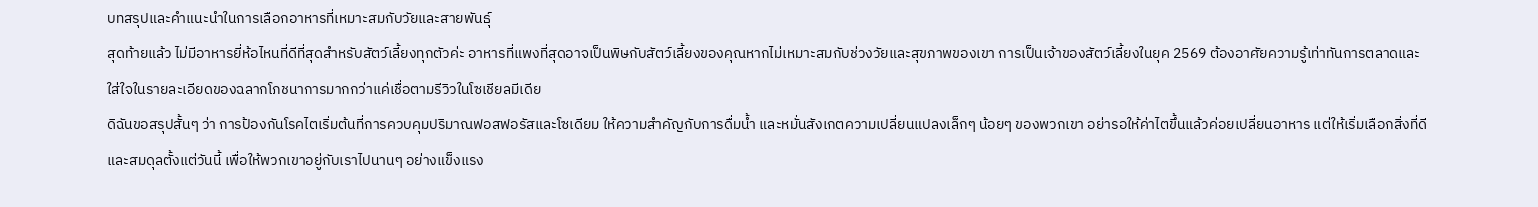บทสรุปและคำแนะนำในการเลือกอาหารที่เหมาะสมกับวัยและสายพันธุ์
สุดท้ายแล้ว ไม่มีอาหารยี่ห้อไหนที่ดีที่สุดสำหรับสัตว์เลี้ยงทุกตัวค่ะ อาหารที่แพงที่สุดอาจเป็นพิษกับสัตว์เลี้ยงของคุณหากไม่เหมาะสมกับช่วงวัยและสุขภาพของเขา การเป็นเจ้าของสัตว์เลี้ยงในยุค 2569 ต้องอาศัยความรู้เท่าทันการตลาดและใส่ใจในรายละเอียดของฉลากโภชนาการมากกว่าแค่เชื่อตามรีวิวในโซเชียลมีเดีย
ดิฉันขอสรุปสั้นๆ ว่า การป้องกันโรคไตเริ่มต้นที่การควบคุมปริมาณฟอสฟอรัสและโซเดียม ให้ความสำคัญกับการดื่มน้ำ และหมั่นสังเกตความเปลี่ยนแปลงเล็กๆ น้อยๆ ของพวกเขา อย่ารอให้ค่าไตขึ้นแล้วค่อยเปลี่ยนอาหาร แต่ให้เริ่มเลือกสิ่งที่ดีและสมดุลตั้งแต่วันนี้ เพื่อให้พวกเขาอยู่กับเราไปนานๆ อย่างแข็งแรง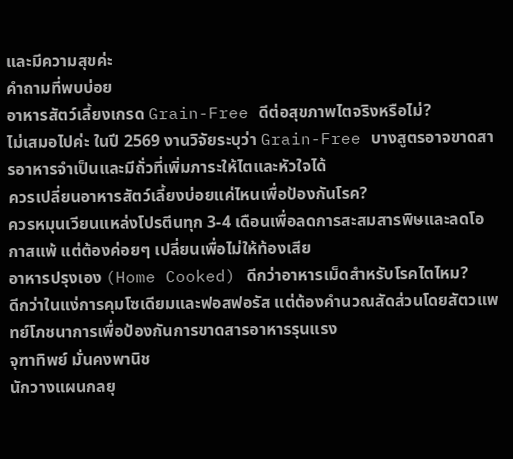และมีความสุขค่ะ
คำถามที่พบบ่อย
อาหารสัตว์เลี้ยงเกรด Grain-Free ดีต่อสุขภาพไตจริงหรือไม่?
ไม่เสมอไปค่ะ ในปี 2569 งานวิจัยระบุว่า Grain-Free บางสูตรอาจขาดสารอาหารจำเป็นและมีถั่วที่เพิ่มภาระให้ไตและหัวใจได้
ควรเปลี่ยนอาหารสัตว์เลี้ยงบ่อยแค่ไหนเพื่อป้องกันโรค?
ควรหมุนเวียนแหล่งโปรตีนทุก 3-4 เดือนเพื่อลดการสะสมสารพิษและลดโอกาสแพ้ แต่ต้องค่อยๆ เปลี่ยนเพื่อไม่ให้ท้องเสีย
อาหารปรุงเอง (Home Cooked) ดีกว่าอาหารเม็ดสำหรับโรคไตไหม?
ดีกว่าในแง่การคุมโซเดียมและฟอสฟอรัส แต่ต้องคำนวณสัดส่วนโดยสัตวแพทย์โภชนาการเพื่อป้องกันการขาดสารอาหารรุนแรง
จุฑาทิพย์ มั่นคงพานิช
นักวางแผนกลยุ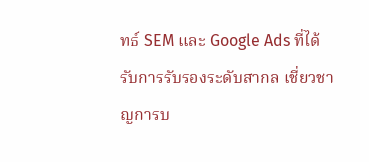ทธ์ SEM และ Google Ads ที่ได้รับการรับรองระดับสากล เชี่ยวชาญการบ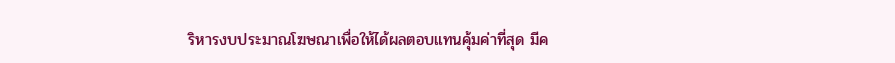ริหารงบประมาณโฆษณาเพื่อให้ได้ผลตอบแทนคุ้มค่าที่สุด มีค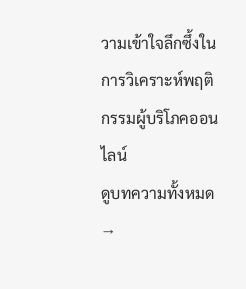วามเข้าใจลึกซึ้งในการวิเคราะห์พฤติกรรมผู้บริโภคออนไลน์
ดูบทความทั้งหมด →